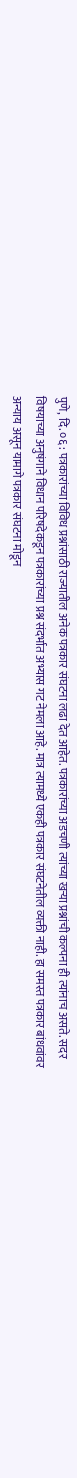पुणे, दि. ०६ : पत्रकारांच्या विविध प्रश्नांसाठी राज्यातील अनेक पत्रकार संघटना लढा देत आहेत. पत्रकारांच्या अडचणी त्यांच्या खऱ्या प्रश्नांची कल्पना ही त्यांनाच असते. सदर विषयाच्या अनुषंगाने विधान परिषदेकडून पत्रकारांच्या प्रश्न संदर्भात अभ्यास गट नेमला आहे. मात्र त्यामध्ये एकही पत्रकार संघटनेतील व्यक्ती नाही. हा समस्त पत्रकार बांधवांवर अन्याय असून यामागे पत्रकार संघटना मोडून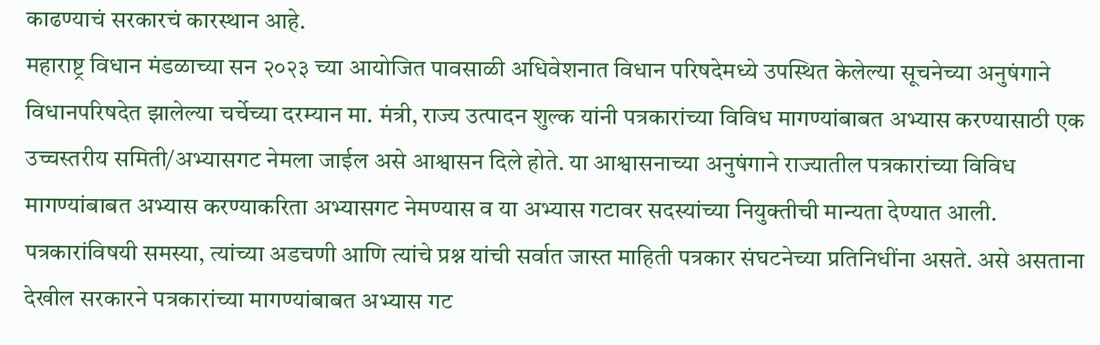काढण्याचं सरकारचं कारस्थान आहे.
महाराष्ट्र विधान मंडळाच्या सन २०२३ च्या आयोजित पावसाळी अधिवेशनात विधान परिषदेमध्ये उपस्थित केलेल्या सूचनेच्या अनुषंगाने विधानपरिषदेत झालेल्या चर्चेच्या दरम्यान मा. मंत्री, राज्य उत्पादन शुल्क यांनी पत्रकारांच्या विविध मागण्यांबाबत अभ्यास करण्यासाठी एक उच्चस्तरीय समिती/अभ्यासगट नेमला जाईल असे आश्वासन दिले होते. या आश्वासनाच्या अनुषंगाने राज्यातील पत्रकारांच्या विविध मागण्यांबाबत अभ्यास करण्याकरिता अभ्यासगट नेमण्यास व या अभ्यास गटावर सदस्यांच्या नियुक्तीची मान्यता देण्यात आली.
पत्रकारांविषयी समस्या, त्यांच्या अडचणी आणि त्यांचे प्रश्न यांची सर्वात जास्त माहिती पत्रकार संघटनेच्या प्रतिनिधींना असते. असे असताना देखील सरकारने पत्रकारांच्या मागण्यांबाबत अभ्यास गट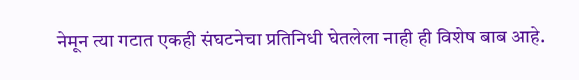नेमून त्या गटात एकही संघटनेचा प्रतिनिधी घेतलेला नाही ही विशेष बाब आहे.